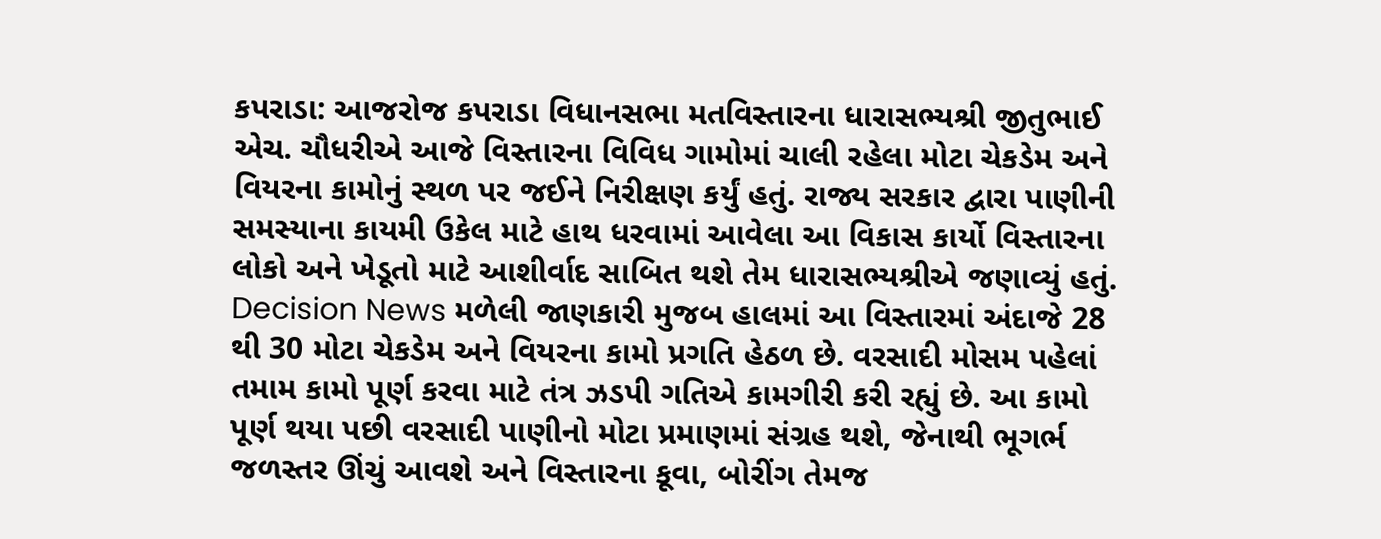કપરાડા: આજરોજ કપરાડા વિધાનસભા મતવિસ્તારના ધારાસભ્યશ્રી જીતુભાઈ એચ. ચૌધરીએ આજે વિસ્તારના વિવિધ ગામોમાં ચાલી રહેલા મોટા ચેકડેમ અને વિયરના કામોનું સ્થળ પર જઈને નિરીક્ષણ કર્યું હતું. રાજ્ય સરકાર દ્વારા પાણીની સમસ્યાના કાયમી ઉકેલ માટે હાથ ધરવામાં આવેલા આ વિકાસ કાર્યો વિસ્તારના લોકો અને ખેડૂતો માટે આશીર્વાદ સાબિત થશે તેમ ધારાસભ્યશ્રીએ જણાવ્યું હતું.
Decision News મળેલી જાણકારી મુજબ હાલમાં આ વિસ્તારમાં અંદાજે 28 થી 30 મોટા ચેકડેમ અને વિયરના કામો પ્રગતિ હેઠળ છે. વરસાદી મોસમ પહેલાં તમામ કામો પૂર્ણ કરવા માટે તંત્ર ઝડપી ગતિએ કામગીરી કરી રહ્યું છે. આ કામો પૂર્ણ થયા પછી વરસાદી પાણીનો મોટા પ્રમાણમાં સંગ્રહ થશે, જેનાથી ભૂગર્ભ જળસ્તર ઊંચું આવશે અને વિસ્તારના કૂવા, બોરીંગ તેમજ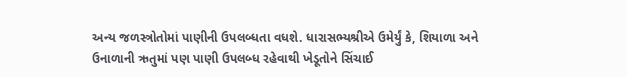અન્ય જળસ્ત્રોતોમાં પાણીની ઉપલબ્ધતા વધશે. ધારાસભ્યશ્રીએ ઉમેર્યું કે, શિયાળા અને ઉનાળાની ઋતુમાં પણ પાણી ઉપલબ્ધ રહેવાથી ખેડૂતોને સિંચાઈ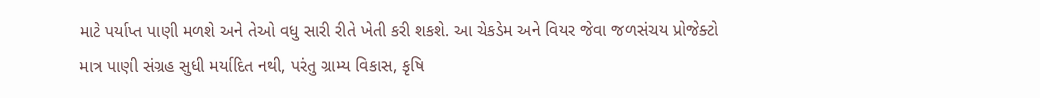માટે પર્યાપ્ત પાણી મળશે અને તેઓ વધુ સારી રીતે ખેતી કરી શકશે. આ ચેકડેમ અને વિયર જેવા જળસંચય પ્રોજેક્ટો માત્ર પાણી સંગ્રહ સુધી મર્યાદિત નથી, પરંતુ ગ્રામ્ય વિકાસ, કૃષિ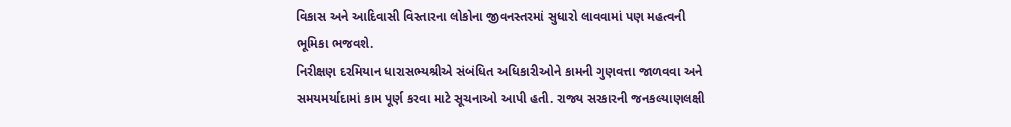વિકાસ અને આદિવાસી વિસ્તારના લોકોના જીવનસ્તરમાં સુધારો લાવવામાં પણ મહત્વની ભૂમિકા ભજવશે.
નિરીક્ષણ દરમિયાન ધારાસભ્યશ્રીએ સંબંધિત અધિકારીઓને કામની ગુણવત્તા જાળવવા અને સમયમર્યાદામાં કામ પૂર્ણ કરવા માટે સૂચનાઓ આપી હતી. રાજ્ય સરકારની જનકલ્યાણલક્ષી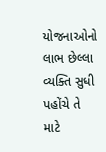યોજનાઓનો લાભ છેલ્લા વ્યક્તિ સુધી પહોંચે તે માટે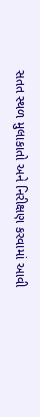સતત સ્થળ મુલાકાતો અને નિરીક્ષણ કરવામાં આવી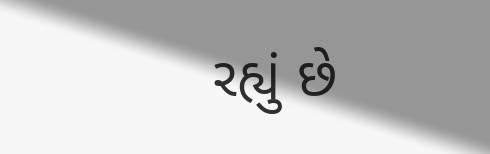રહ્યું છે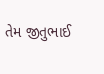તેમ જીતુભાઈ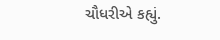ચૌધરીએ કહ્યું.